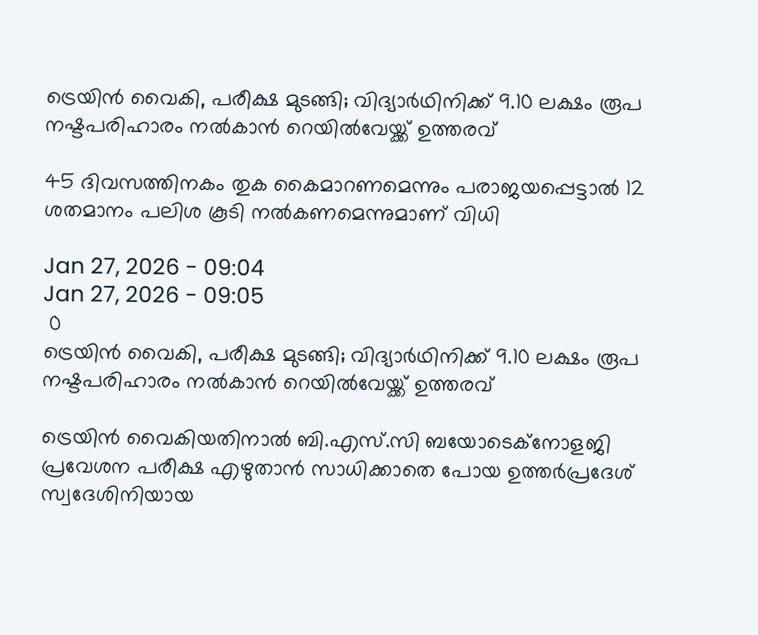ട്രെയിൻ വൈകി, പരീക്ഷ മുടങ്ങി; വിദ്യാർഥിനിക്ക് 9.10 ലക്ഷം രൂപ നഷ്ടപരിഹാരം നൽകാൻ റെയിൽവേയ്ക്ക് ഉത്തരവ്

45 ദിവസത്തിനകം തുക കൈമാറണമെന്നും പരാജയപ്പെട്ടാൽ 12 ശതമാനം പലിശ കൂടി നൽകണമെന്നുമാണ് വിധി

Jan 27, 2026 - 09:04
Jan 27, 2026 - 09:05
 0
ട്രെയിൻ വൈകി, പരീക്ഷ മുടങ്ങി; വിദ്യാർഥിനിക്ക് 9.10 ലക്ഷം രൂപ നഷ്ടപരിഹാരം നൽകാൻ റെയിൽവേയ്ക്ക് ഉത്തരവ്

ട്രെയിൻ വൈകിയതിനാൽ ബി.എസ്.സി ബയോടെക്നോളജി പ്രവേശന പരീക്ഷ എഴുതാൻ സാധിക്കാതെ പോയ ഉത്തർപ്രദേശ് സ്വദേശിനിയായ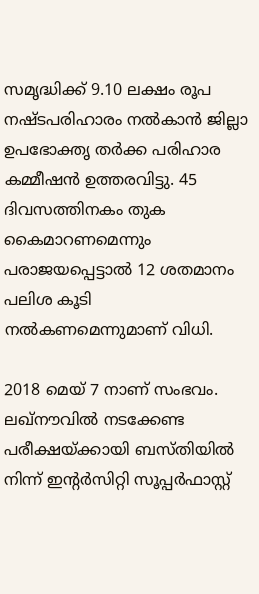സമൃദ്ധിക്ക് 9.10 ലക്ഷം രൂപ നഷ്ടപരിഹാരം നൽകാൻ ജില്ലാ ഉപഭോക്തൃ തർക്ക പരിഹാര കമ്മീഷൻ ഉത്തരവിട്ടു. 45 ദിവസത്തിനകം തുക കൈമാറണമെന്നും പരാജയപ്പെട്ടാൽ 12 ശതമാനം പലിശ കൂടി നൽകണമെന്നുമാണ് വിധി.

2018 മെയ് 7 നാണ് സംഭവം. ലഖ്‌നൗവിൽ നടക്കേണ്ട പരീക്ഷയ്ക്കായി ബസ്തിയിൽ നിന്ന് ഇന്റർസിറ്റി സൂപ്പർഫാസ്റ്റ്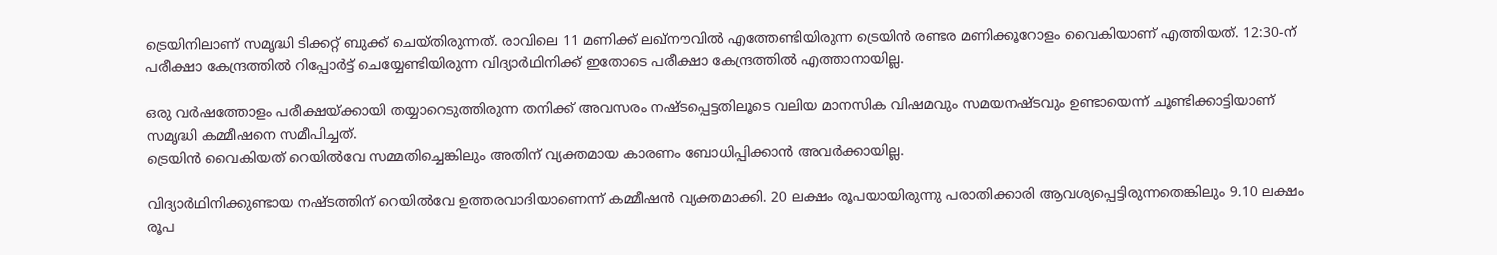ട്രെയിനിലാണ് സമൃദ്ധി ടിക്കറ്റ് ബുക്ക് ചെയ്തിരുന്നത്. രാവിലെ 11 മണിക്ക് ലഖ്‌നൗവിൽ എത്തേണ്ടിയിരുന്ന ട്രെയിൻ രണ്ടര മണിക്കൂറോളം വൈകിയാണ് എത്തിയത്. 12:30-ന് പരീക്ഷാ കേന്ദ്രത്തിൽ റിപ്പോർട്ട് ചെയ്യേണ്ടിയിരുന്ന വിദ്യാർഥിനിക്ക് ഇതോടെ പരീക്ഷാ കേന്ദ്രത്തിൽ എത്താനായില്ല.

ഒരു വർഷത്തോളം പരീക്ഷയ്ക്കായി തയ്യാറെടുത്തിരുന്ന തനിക്ക് അവസരം നഷ്ടപ്പെട്ടതിലൂടെ വലിയ മാനസിക വിഷമവും സമയനഷ്ടവും ഉണ്ടായെന്ന് ചൂണ്ടിക്കാട്ടിയാണ് സമൃദ്ധി കമ്മീഷനെ സമീപിച്ചത്.
ട്രെയിൻ വൈകിയത് റെയിൽവേ സമ്മതിച്ചെങ്കിലും അതിന് വ്യക്തമായ കാരണം ബോധിപ്പിക്കാൻ അവർക്കായില്ല.

വിദ്യാർഥിനിക്കുണ്ടായ നഷ്ടത്തിന് റെയിൽവേ ഉത്തരവാദിയാണെന്ന് കമ്മീഷൻ വ്യക്തമാക്കി. 20 ലക്ഷം രൂപയായിരുന്നു പരാതിക്കാരി ആവശ്യപ്പെട്ടിരുന്നതെങ്കിലും 9.10 ലക്ഷം രൂപ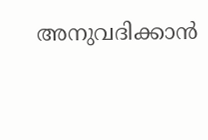അനുവദിക്കാൻ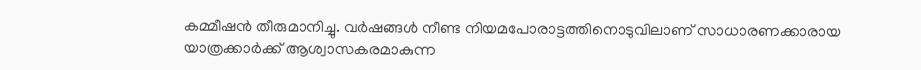കമ്മീഷൻ തീരുമാനിച്ചു. വർഷങ്ങൾ നീണ്ട നിയമപോരാട്ടത്തിനൊടുവിലാണ് സാധാരണക്കാരായ യാത്രക്കാർക്ക് ആശ്വാസകരമാകുന്ന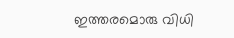ഇത്തരമൊരു വിധി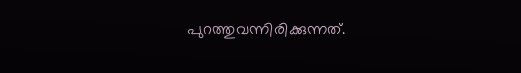പുറത്തുവന്നിരിക്കുന്നത്.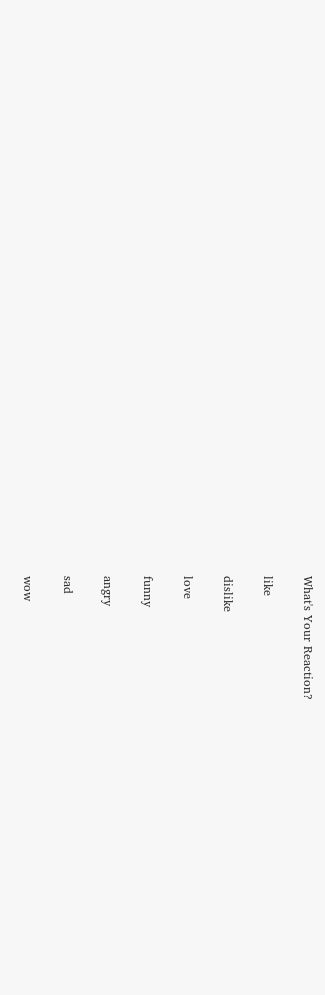What's Your Reaction?

like

dislike

love

funny

angry

sad

wow